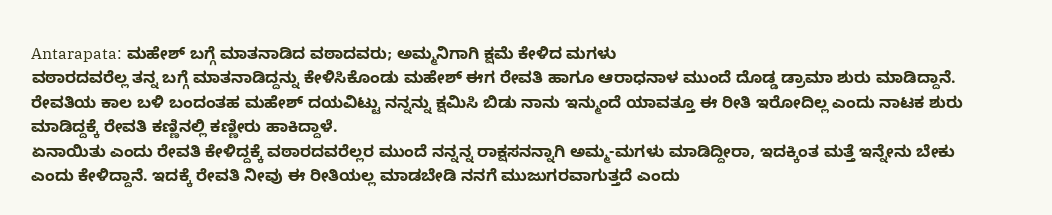Antarapata: ಮಹೇಶ್ ಬಗ್ಗೆ ಮಾತನಾಡಿದ ವಠಾದವರು; ಅಮ್ಮನಿಗಾಗಿ ಕ್ಷಮೆ ಕೇಳಿದ ಮಗಳು
ವಠಾರದವರೆಲ್ಲ ತನ್ನ ಬಗ್ಗೆ ಮಾತನಾಡಿದ್ದನ್ನು ಕೇಳಿಸಿಕೊಂಡು ಮಹೇಶ್ ಈಗ ರೇವತಿ ಹಾಗೂ ಆರಾಧನಾಳ ಮುಂದೆ ದೊಡ್ಡ ಡ್ರಾಮಾ ಶುರು ಮಾಡಿದ್ದಾನೆ. ರೇವತಿಯ ಕಾಲ ಬಳಿ ಬಂದಂತಹ ಮಹೇಶ್ ದಯವಿಟ್ಟು ನನ್ನನ್ನು ಕ್ಷಮಿಸಿ ಬಿಡು ನಾನು ಇನ್ಮುಂದೆ ಯಾವತ್ತೂ ಈ ರೀತಿ ಇರೋದಿಲ್ಲ ಎಂದು ನಾಟಕ ಶುರು ಮಾಡಿದ್ದಕ್ಕೆ ರೇವತಿ ಕಣ್ಣಿನಲ್ಲಿ ಕಣ್ಣೀರು ಹಾಕಿದ್ದಾಳೆ.
ಏನಾಯಿತು ಎಂದು ರೇವತಿ ಕೇಳಿದ್ದಕ್ಕೆ ವಠಾರದವರೆಲ್ಲರ ಮುಂದೆ ನನ್ನನ್ನ ರಾಕ್ಷಸನನ್ನಾಗಿ ಅಮ್ಮ-ಮಗಳು ಮಾಡಿದ್ದೀರಾ, ಇದಕ್ಕಿಂತ ಮತ್ತೆ ಇನ್ನೇನು ಬೇಕು ಎಂದು ಕೇಳಿದ್ದಾನೆ. ಇದಕ್ಕೆ ರೇವತಿ ನೀವು ಈ ರೀತಿಯಲ್ಲ ಮಾಡಬೇಡಿ ನನಗೆ ಮುಜುಗರವಾಗುತ್ತದೆ ಎಂದು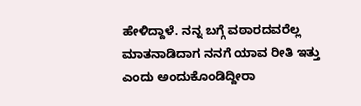ಹೇಳಿದ್ದಾಳೆ. ನನ್ನ ಬಗ್ಗೆ ವಠಾರದವರೆಲ್ಲ ಮಾತನಾಡಿದಾಗ ನನಗೆ ಯಾವ ರೀತಿ ಇತ್ತು ಎಂದು ಅಂದುಕೊಂಡಿದ್ದೀರಾ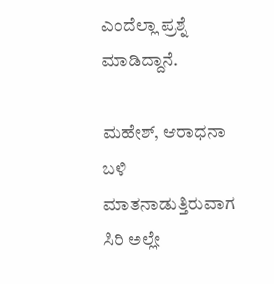ಎಂದೆಲ್ಲಾ ಪ್ರಶ್ನೆ ಮಾಡಿದ್ದಾನೆ.

ಮಹೇಶ್, ಆರಾಧನಾ ಬಳಿ ಮಾತನಾಡುತ್ತಿರುವಾಗ ಸಿರಿ ಅಲ್ಲೇ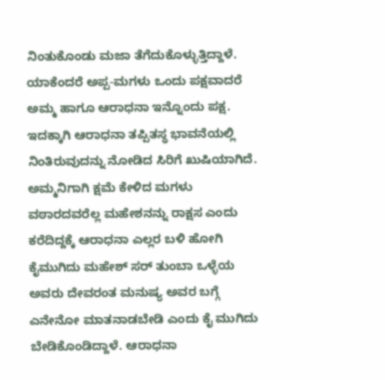ನಿಂತುಕೊಂಡು ಮಜಾ ತೆಗೆದುಕೊಳ್ಳುತ್ತಿದ್ದಾಳೆ. ಯಾಕೆಂದರೆ ಅಪ್ಪ-ಮಗಳು ಒಂದು ಪಕ್ಷವಾದರೆ ಅಮ್ಮ ಹಾಗೂ ಆರಾಧನಾ ಇನ್ನೊಂದು ಪಕ್ಷ. ಇದಕ್ಕಾಗಿ ಆರಾಧನಾ ತಪ್ಪಿತಸ್ಥ ಭಾವನೆಯಲ್ಲಿ ನಿಂತಿರುವುದನ್ನು ನೋಡಿದ ಸಿರಿಗೆ ಖುಷಿಯಾಗಿದೆ.
ಅಮ್ಮನಿಗಾಗಿ ಕ್ಷಮೆ ಕೇಳಿದ ಮಗಳು
ವಠಾರದವರೆಲ್ಲ ಮಹೇಶನನ್ನು ರಾಕ್ಷಸ ಎಂದು ಕರೆದಿದ್ದಕ್ಕೆ ಆರಾಧನಾ ಎಲ್ಲರ ಬಳಿ ಹೋಗಿ ಕೈಮುಗಿದು ಮಹೇಶ್ ಸರ್ ತುಂಬಾ ಒಳ್ಳೆಯ ಅವರು ದೇವರಂತ ಮನುಷ್ಯ ಅವರ ಬಗ್ಗೆ ಎನೇನೋ ಮಾತನಾಡಬೇಡಿ ಎಂದು ಕೈ ಮುಗಿದು ಬೇಡಿಕೊಂಡಿದ್ದಾಳೆ. ಆರಾಧನಾ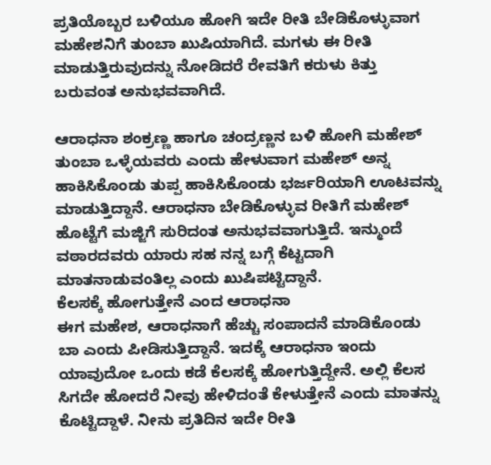ಪ್ರತಿಯೊಬ್ಬರ ಬಳಿಯೂ ಹೋಗಿ ಇದೇ ರೀತಿ ಬೇಡಿಕೊಳ್ಳುವಾಗ ಮಹೇಶನಿಗೆ ತುಂಬಾ ಖುಷಿಯಾಗಿದೆ. ಮಗಳು ಈ ರೀತಿ ಮಾಡುತ್ತಿರುವುದನ್ನು ನೋಡಿದರೆ ರೇವತಿಗೆ ಕರುಳು ಕಿತ್ತು ಬರುವಂತ ಅನುಭವವಾಗಿದೆ.

ಆರಾಧನಾ ಶಂಕ್ರಣ್ಣ ಹಾಗೂ ಚಂದ್ರಣ್ಣನ ಬಳಿ ಹೋಗಿ ಮಹೇಶ್ ತುಂಬಾ ಒಳ್ಳೆಯವರು ಎಂದು ಹೇಳುವಾಗ ಮಹೇಶ್ ಅನ್ನ ಹಾಕಿಸಿಕೊಂಡು ತುಪ್ಪ ಹಾಕಿಸಿಕೊಂಡು ಭರ್ಜರಿಯಾಗಿ ಊಟವನ್ನು ಮಾಡುತ್ತಿದ್ದಾನೆ. ಆರಾಧನಾ ಬೇಡಿಕೊಳ್ಳುವ ರೀತಿಗೆ ಮಹೇಶ್ ಹೊಟ್ಟೆಗೆ ಮಜ್ಜಿಗೆ ಸುರಿದಂತ ಅನುಭವವಾಗುತ್ತಿದೆ. ಇನ್ಮುಂದೆ ವಠಾರದವರು ಯಾರು ಸಹ ನನ್ನ ಬಗ್ಗೆ ಕೆಟ್ಟದಾಗಿ ಮಾತನಾಡುವಂತಿಲ್ಲ ಎಂದು ಖುಷಿಪಟ್ಟಿದ್ದಾನೆ.
ಕೆಲಸಕ್ಕೆ ಹೋಗುತ್ತೇನೆ ಎಂದ ಆರಾಧನಾ
ಈಗ ಮಹೇಶ, ಆರಾಧನಾಗೆ ಹೆಚ್ಚು ಸಂಪಾದನೆ ಮಾಡಿಕೊಂಡು ಬಾ ಎಂದು ಪೀಡಿಸುತ್ತಿದ್ದಾನೆ. ಇದಕ್ಕೆ ಆರಾಧನಾ ಇಂದು ಯಾವುದೋ ಒಂದು ಕಡೆ ಕೆಲಸಕ್ಕೆ ಹೋಗುತ್ತಿದ್ದೇನೆ. ಅಲ್ಲಿ ಕೆಲಸ ಸಿಗದೇ ಹೋದರೆ ನೀವು ಹೇಳಿದಂತೆ ಕೇಳುತ್ತೇನೆ ಎಂದು ಮಾತನ್ನು ಕೊಟ್ಟಿದ್ದಾಳೆ. ನೀನು ಪ್ರತಿದಿನ ಇದೇ ರೀತಿ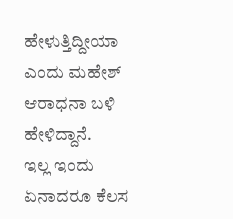ಹೇಳುತ್ತಿದ್ದೀಯಾ ಎಂದು ಮಹೇಶ್ ಆರಾಧನಾ ಬಳಿ ಹೇಳಿದ್ದಾನೆ.
ಇಲ್ಲ ಇಂದು ಏನಾದರೂ ಕೆಲಸ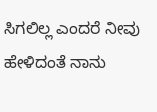ಸಿಗಲಿಲ್ಲ ಎಂದರೆ ನೀವು ಹೇಳಿದಂತೆ ನಾನು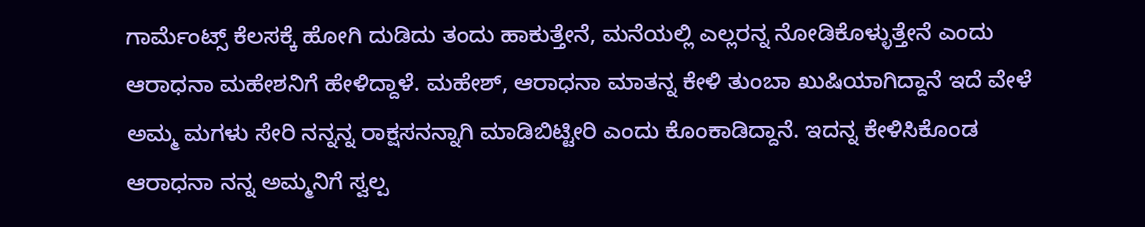ಗಾರ್ಮೆಂಟ್ಸ್ ಕೆಲಸಕ್ಕೆ ಹೋಗಿ ದುಡಿದು ತಂದು ಹಾಕುತ್ತೇನೆ, ಮನೆಯಲ್ಲಿ ಎಲ್ಲರನ್ನ ನೋಡಿಕೊಳ್ಳುತ್ತೇನೆ ಎಂದು ಆರಾಧನಾ ಮಹೇಶನಿಗೆ ಹೇಳಿದ್ದಾಳೆ. ಮಹೇಶ್, ಆರಾಧನಾ ಮಾತನ್ನ ಕೇಳಿ ತುಂಬಾ ಖುಷಿಯಾಗಿದ್ದಾನೆ ಇದೆ ವೇಳೆ ಅಮ್ಮ ಮಗಳು ಸೇರಿ ನನ್ನನ್ನ ರಾಕ್ಷಸನನ್ನಾಗಿ ಮಾಡಿಬಿಟ್ಟೀರಿ ಎಂದು ಕೊಂಕಾಡಿದ್ದಾನೆ. ಇದನ್ನ ಕೇಳಿಸಿಕೊಂಡ ಆರಾಧನಾ ನನ್ನ ಅಮ್ಮನಿಗೆ ಸ್ವಲ್ಪ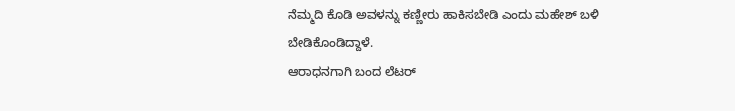ನೆಮ್ಮದಿ ಕೊಡಿ ಅವಳನ್ನು ಕಣ್ಣೀರು ಹಾಕಿಸಬೇಡಿ ಎಂದು ಮಹೇಶ್ ಬಳಿ ಬೇಡಿಕೊಂಡಿದ್ದಾಳೆ.
ಆರಾಧನಗಾಗಿ ಬಂದ ಲೆಟರ್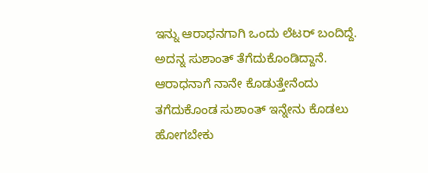ಇನ್ನು ಆರಾಧನಗಾಗಿ ಒಂದು ಲೆಟರ್ ಬಂದಿದ್ದೆ. ಅದನ್ನ ಸುಶಾಂತ್ ತೆಗೆದುಕೊಂಡಿದ್ದಾನೆ. ಆರಾಧನಾಗೆ ನಾನೇ ಕೊಡುತ್ತೇನೆಂದು ತಗೆದುಕೊಂಡ ಸುಶಾಂತ್ ಇನ್ನೇನು ಕೊಡಲು ಹೋಗಬೇಕು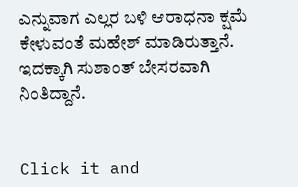ಎನ್ನುವಾಗ ಎಲ್ಲರ ಬಳಿ ಆರಾಧನಾ ಕ್ಷಮೆ ಕೇಳುವಂತೆ ಮಹೇಶ್ ಮಾಡಿರುತ್ತಾನೆ. ಇದಕ್ಕಾಗಿ ಸುಶಾಂತ್ ಬೇಸರವಾಗಿ ನಿಂತಿದ್ದಾನೆ.


Click it and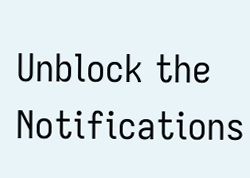Unblock the Notifications